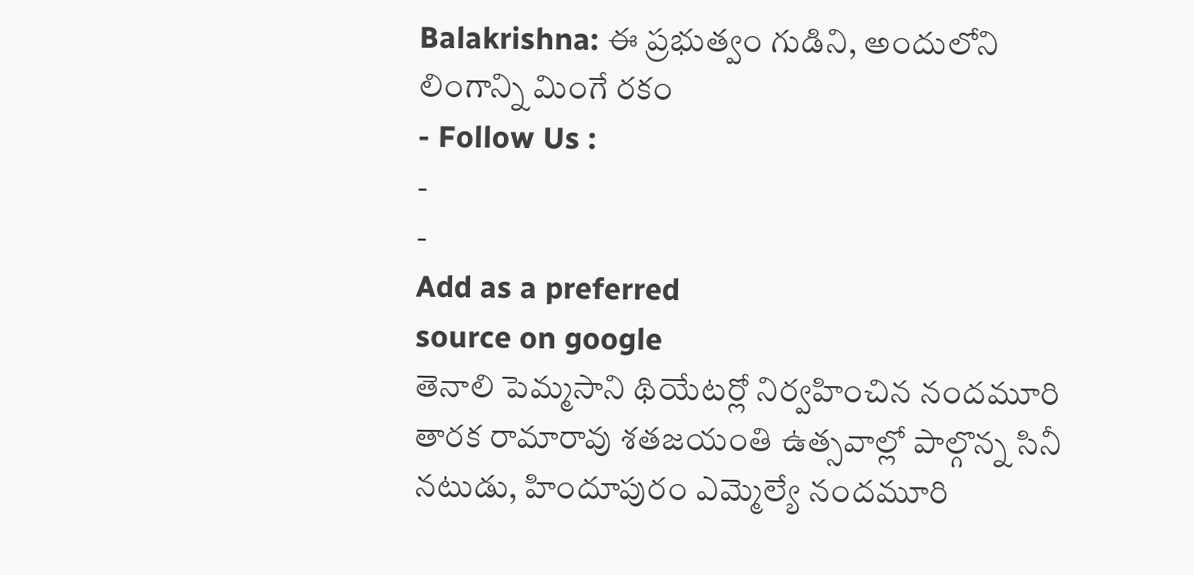Balakrishna: ఈ ప్రభుత్వం గుడిని, అందులోని లింగాన్ని మింగే రకం
- Follow Us :
-
-
Add as a preferred
source on google
తెనాలి పెమ్మసాని థియేటర్లో నిర్వహించిన నందమూరి తారక రామారావు శతజయంతి ఉత్సవాల్లో పాల్గొన్న సినీ నటుడు, హిందూపురం ఎమ్మెల్యే నందమూరి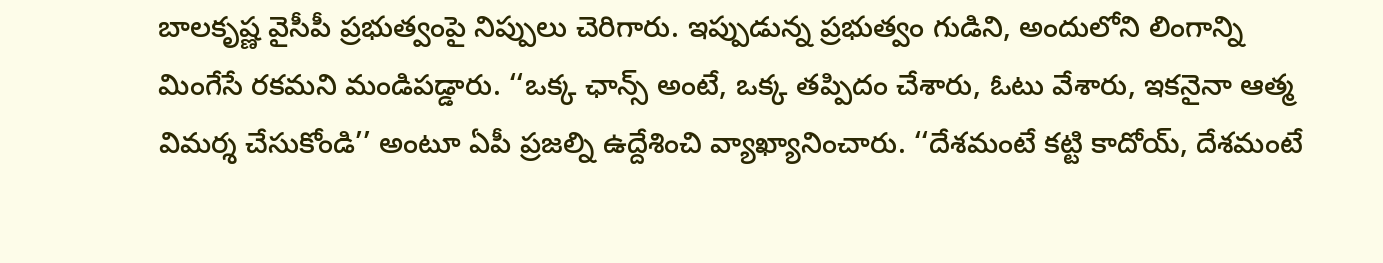బాలకృష్ణ వైసీపీ ప్రభుత్వంపై నిప్పులు చెరిగారు. ఇప్పుడున్న ప్రభుత్వం గుడిని, అందులోని లింగాన్ని మింగేసే రకమని మండిపడ్డారు. ‘‘ఒక్క ఛాన్స్ అంటే, ఒక్క తప్పిదం చేశారు, ఓటు వేశారు, ఇకనైనా ఆత్మ విమర్శ చేసుకోండి’’ అంటూ ఏపీ ప్రజల్ని ఉద్దేశించి వ్యాఖ్యానించారు. ‘‘దేశమంటే కట్టి కాదోయ్, దేశమంటే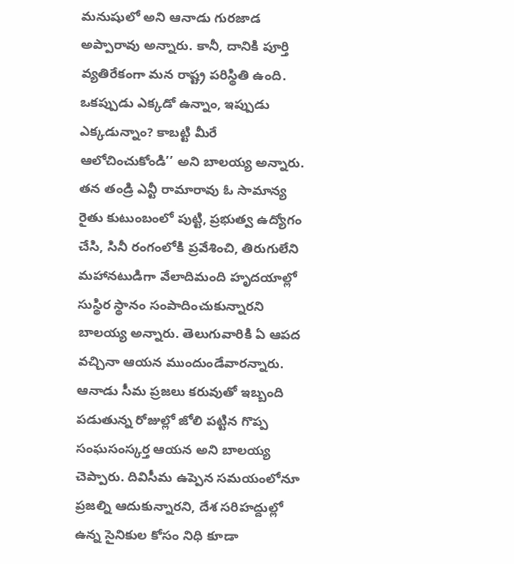మనుషులో అని ఆనాడు గురజాడ అప్పారావు అన్నారు. కానీ, దానికి పూర్తి వ్యతిరేకంగా మన రాష్ట్ర పరిస్థితి ఉంది. ఒకప్పుడు ఎక్కడో ఉన్నాం, ఇప్పుడు ఎక్కడున్నాం? కాబట్టి మీరే ఆలోచించుకోండి’’ అని బాలయ్య అన్నారు.
తన తండ్రి ఎన్టీ రామారావు ఓ సామాన్య రైతు కుటుంబంలో పుట్టి, ప్రభుత్వ ఉద్యోగం చేసి, సినీ రంగంలోకి ప్రవేశించి, తిరుగులేని మహానటుడిగా వేలాదిమంది హృదయాల్లో సుస్థిర స్థానం సంపాదించుకున్నారని బాలయ్య అన్నారు. తెలుగువారికి ఏ ఆపద వచ్చినా ఆయన ముందుండేవారన్నారు. ఆనాడు సీమ ప్రజలు కరువుతో ఇబ్బంది పడుతున్న రోజుల్లో జోలి పట్టిన గొప్ప సంఘసంస్కర్త ఆయన అని బాలయ్య చెప్పారు. దివిసీమ ఉప్పెన సమయంలోనూ ప్రజల్ని ఆదుకున్నారని, దేశ సరిహద్దుల్లో ఉన్న సైనికుల కోసం నిధి కూడా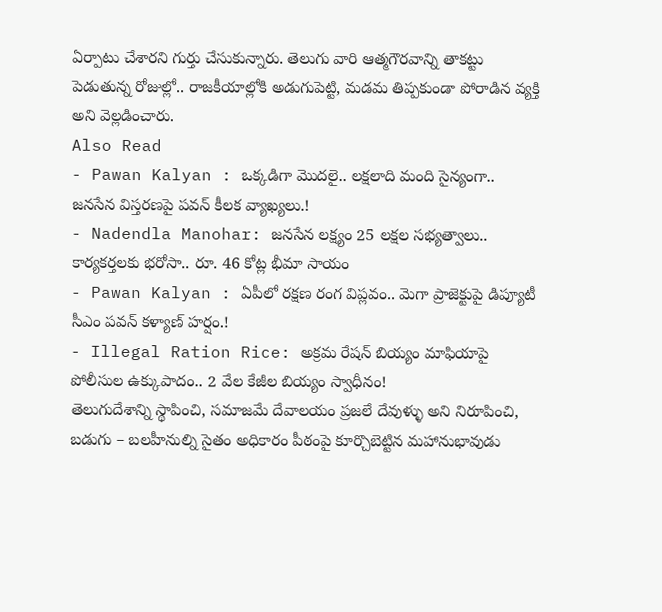ఏర్పాటు చేశారని గుర్తు చేసుకున్నారు. తెలుగు వారి ఆత్మగౌరవాన్ని తాకట్టు పెడుతున్న రోజుల్లో.. రాజకీయాల్లోకి అడుగుపెట్టి, మడమ తిప్పకుండా పోరాడిన వ్యక్తి అని వెల్లడించారు.
Also Read
- Pawan Kalyan : ఒక్కడిగా మొదలై.. లక్షలాది మంది సైన్యంగా.. జనసేన విస్తరణపై పవన్ కీలక వ్యాఖ్యలు.!
- Nadendla Manohar: జనసేన లక్ష్యం 25 లక్షల సభ్యత్వాలు.. కార్యకర్తలకు భరోసా.. రూ. 46 కోట్ల భీమా సాయం
- Pawan Kalyan : ఏపీలో రక్షణ రంగ విప్లవం.. మెగా ప్రాజెక్టుపై డిప్యూటీ సీఎం పవన్ కళ్యాణ్ హర్షం.!
- Illegal Ration Rice: అక్రమ రేషన్ బియ్యం మాఫియాపై పోలీసుల ఉక్కుపాదం.. 2 వేల కేజీల బియ్యం స్వాధీనం!
తెలుగుదేశాన్ని స్థాపించి, సమాజమే దేవాలయం ప్రజలే దేవుళ్ళు అని నిరూపించి, బడుగు – బలహీనుల్ని సైతం అధికారం పీఠంపై కూర్చొబెట్టిన మహానుభావుడు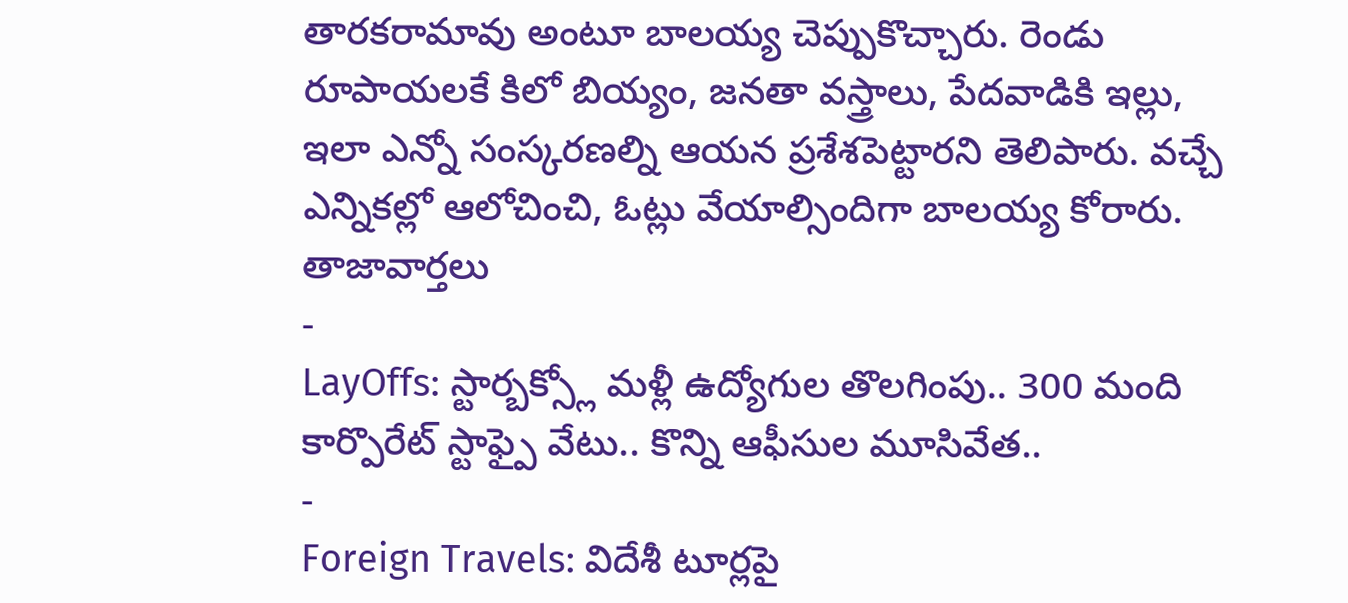తారకరామావు అంటూ బాలయ్య చెప్పుకొచ్చారు. రెండు రూపాయలకే కిలో బియ్యం, జనతా వస్త్రాలు, పేదవాడికి ఇల్లు, ఇలా ఎన్నో సంస్కరణల్ని ఆయన ప్రశేశపెట్టారని తెలిపారు. వచ్చే ఎన్నికల్లో ఆలోచించి, ఓట్లు వేయాల్సిందిగా బాలయ్య కోరారు.
తాజావార్తలు
-
LayOffs: స్టార్బక్స్లో మళ్లీ ఉద్యోగుల తొలగింపు.. 300 మంది కార్పొరేట్ స్టాఫ్పై వేటు.. కొన్ని ఆఫీసుల మూసివేత..
-
Foreign Travels: విదేశీ టూర్లపై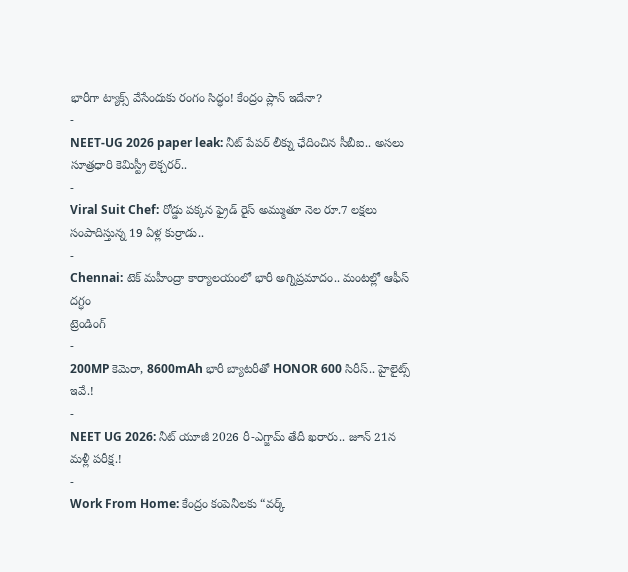భారీగా ట్యాక్స్ వేసేందుకు రంగం సిద్ధం! కేంద్రం ప్లాన్ ఇదేనా?
-
NEET-UG 2026 paper leak: నీట్ పేపర్ లీక్ను ఛేదించిన సీబీఐ.. అసలు సూత్రధారి కెమిస్ట్రీ లెక్చరర్..
-
Viral Suit Chef: రోడ్డు పక్కన ఫ్రైడ్ రైస్ అమ్ముతూ నెల రూ.7 లక్షలు సంపాదిస్తున్న 19 ఏళ్ల కుర్రాడు..
-
Chennai: టెక్ మహీంద్రా కార్యాలయంలో భారీ అగ్నిప్రమాదం.. మంటల్లో ఆఫీస్ దగ్ధం
ట్రెండింగ్
-
200MP కెమెరా, 8600mAh భారీ బ్యాటరీతో HONOR 600 సిరీస్.. హైలైట్స్ ఇవే.!
-
NEET UG 2026: నీట్ యూజీ 2026 రీ-ఎగ్జామ్ తేదీ ఖరారు.. జూన్ 21న మళ్లీ పరీక్ష.!
-
Work From Home: కేంద్రం కంపెనీలకు “వర్క్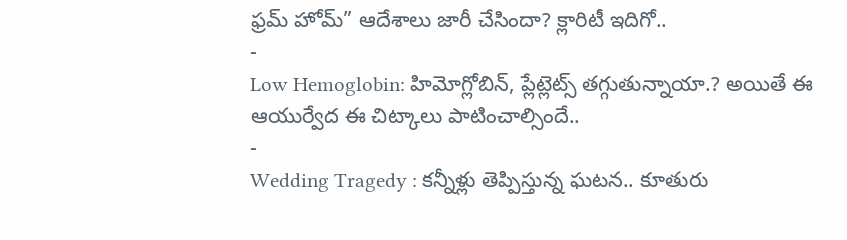ఫ్రమ్ హోమ్” ఆదేశాలు జారీ చేసిందా? క్లారిటీ ఇదిగో..
-
Low Hemoglobin: హిమోగ్లోబిన్, ప్లేట్లెట్స్ తగ్గుతున్నాయా.? అయితే ఈ ఆయుర్వేద ఈ చిట్కాలు పాటించాల్సిందే..
-
Wedding Tragedy : కన్నీళ్లు తెప్పిస్తున్న ఘటన.. కూతురు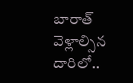బారాత్ వెళ్లాల్సిన దారిలో..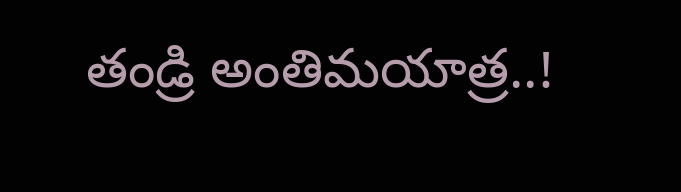తండ్రి అంతిమయాత్ర..!